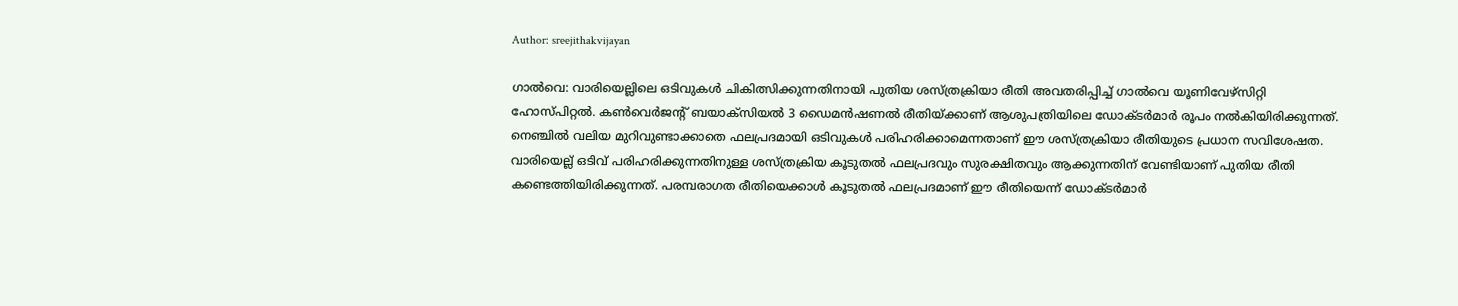Author: sreejithakvijayan

ഗാൽവെ: വാരിയെല്ലിലെ ഒടിവുകൾ ചികിത്സിക്കുന്നതിനായി പുതിയ ശസ്ത്രക്രിയാ രീതി അവതരിപ്പിച്ച് ഗാൽവെ യൂണിവേഴ്‌സിറ്റി ഹോസ്പിറ്റൽ. കൺവെർജന്റ് ബയാക്‌സിയൽ 3 ഡൈമൻഷണൽ രീതിയ്ക്കാണ് ആശുപത്രിയിലെ ഡോക്ടർമാർ രൂപം നൽകിയിരിക്കുന്നത്. നെഞ്ചിൽ വലിയ മുറിവുണ്ടാക്കാതെ ഫലപ്രദമായി ഒടിവുകൾ പരിഹരിക്കാമെന്നതാണ് ഈ ശസ്ത്രക്രിയാ രീതിയുടെ പ്രധാന സവിശേഷത. വാരിയെല്ല് ഒടിവ് പരിഹരിക്കുന്നതിനുള്ള ശസ്ത്രക്രിയ കൂടുതൽ ഫലപ്രദവും സുരക്ഷിതവും ആക്കുന്നതിന് വേണ്ടിയാണ് പുതിയ രീതി കണ്ടെത്തിയിരിക്കുന്നത്. പരമ്പരാഗത രീതിയെക്കാൾ കൂടുതൽ ഫലപ്രദമാണ് ഈ രീതിയെന്ന് ഡോക്ടർമാർ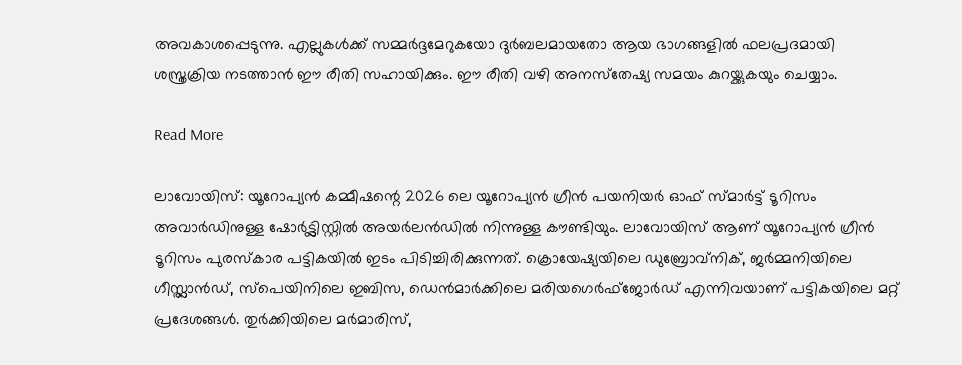അവകാശപ്പെടുന്നു. എല്ലുകൾക്ക് സമ്മർദ്ദമേറുകയോ ദുർബലമായതോ ആയ ഭാഗങ്ങളിൽ ഫലപ്രദമായി ശസ്ത്രക്രിയ നടത്താൻ ഈ രീതി സഹായിക്കും. ഈ രീതി വഴി അനസ്‌തേഷ്യ സമയം കുറയ്ക്കുകയും ചെയ്യാം.

Read More

ലാവോയിസ്: യൂറോപ്യൻ കമ്മീഷന്റെ 2026 ലെ യൂറോപ്യൻ ഗ്രീൻ പയനിയർ ഓഫ് സ്മാർട്ട് ടൂറിസം അവാർഡിനുള്ള ഷോർട്ട്ലിസ്റ്റിൽ അയർലൻഡിൽ നിന്നുള്ള കൗണ്ടിയും. ലാവോയിസ് ആണ് യൂറോപ്യൻ ഗ്രീൻ ടൂറിസം പുരസ്‌കാര പട്ടികയിൽ ഇടം പിടിച്ചിരിക്കുന്നത്. ക്രൊയേഷ്യയിലെ ഡുബ്രോവ്നിക്, ജർമ്മനിയിലെ ഗീസ്റ്റ്ലാൻഡ്, സ്‌പെയിനിലെ ഇബിസ, ഡെൻമാർക്കിലെ മരിയഗെർഫ്ജോർഡ് എന്നിവയാണ് പട്ടികയിലെ മറ്റ് പ്രദേശങ്ങൾ. തുർക്കിയിലെ മർമാരിസ്,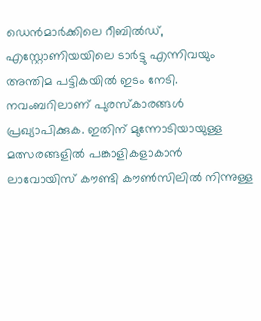ഡെൻമാർക്കിലെ റീബിൽഡ്, എസ്റ്റോണിയയിലെ ടാർട്ടു എന്നിവയും അന്തിമ പട്ടികയിൽ ഇടം നേടി. നവംബറിലാണ് പുരസ്‌കാരങ്ങൾ പ്രഖ്യാപിക്കുക. ഇതിന് മുന്നോടിയായുള്ള മത്സരങ്ങളിൽ പങ്കാളികളാകാൻ ലാവോയിസ് കൗണ്ടി കൗൺസിലിൽ നിന്നുള്ള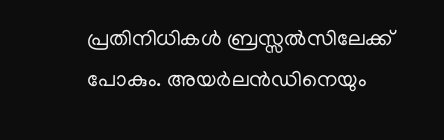പ്രതിനിധികൾ ബ്രസ്സൽസിലേക്ക് പോകും. അയർലൻഡിനെയും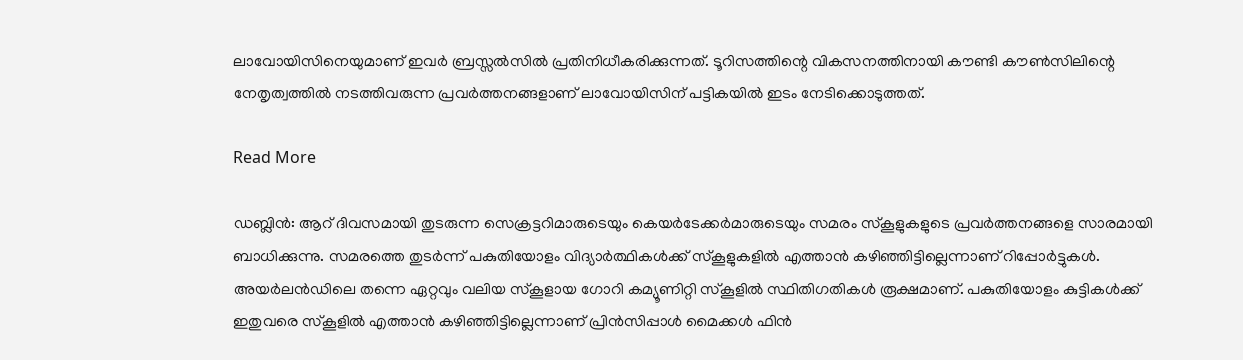ലാവോയിസിനെയുമാണ് ഇവർ ബ്രസ്സൽസിൽ പ്രതിനിധീകരിക്കുന്നത്. ടൂറിസത്തിന്റെ വികസനത്തിനായി കൗണ്ടി കൗൺസിലിന്റെ നേതൃത്വത്തിൽ നടത്തിവരുന്ന പ്രവർത്തനങ്ങളാണ് ലാവോയിസിന് പട്ടികയിൽ ഇടം നേടിക്കൊടുത്തത്.

Read More

ഡബ്ലിൻ: ആറ് ദിവസമായി തുടരുന്ന സെക്രട്ടറിമാരുടെയും കെയർടേക്കർമാരുടെയും സമരം സ്‌കൂളുകളുടെ പ്രവർത്തനങ്ങളെ സാരമായി ബാധിക്കുന്നു. സമരത്തെ തുടർന്ന് പകുതിയോളം വിദ്യാർത്ഥികൾക്ക് സ്‌കൂളുകളിൽ എത്താൻ കഴിഞ്ഞിട്ടില്ലെന്നാണ് റിപ്പോർട്ടുകൾ. അയർലൻഡിലെ തന്നെ ഏറ്റവും വലിയ സ്‌കൂളായ ഗോറി കമ്യൂണിറ്റി സ്‌കൂളിൽ സ്ഥിതിഗതികൾ രൂക്ഷമാണ്. പകുതിയോളം കുട്ടികൾക്ക് ഇതുവരെ സ്‌കൂളിൽ എത്താൻ കഴിഞ്ഞിട്ടില്ലെന്നാണ് പ്രിൻസിപ്പാൾ മൈക്കൾ ഫിൻ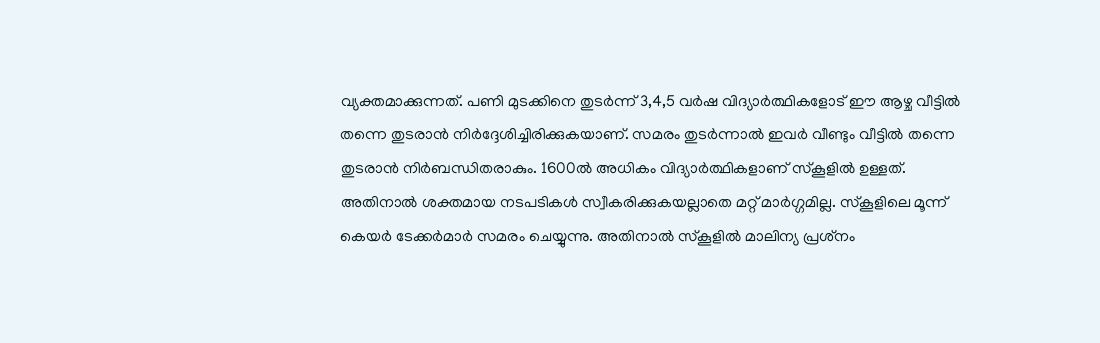വ്യക്തമാക്കുന്നത്. പണി മുടക്കിനെ തുടർന്ന് 3,4,5 വർഷ വിദ്യാർത്ഥികളോട് ഈ ആഴ്ച വീട്ടിൽ തന്നെ തുടരാൻ നിർദ്ദേശിച്ചിരിക്കുകയാണ്. സമരം തുടർന്നാൽ ഇവർ വീണ്ടും വീട്ടിൽ തന്നെ തുടരാൻ നിർബന്ധിതരാകും. 1600ൽ അധികം വിദ്യാർത്ഥികളാണ് സ്‌കൂളിൽ ഉള്ളത്. അതിനാൽ ശക്തമായ നടപടികൾ സ്വീകരിക്കുകയല്ലാതെ മറ്റ് മാർഗ്ഗമില്ല. സ്‌കൂളിലെ മൂന്ന് കെയർ ടേക്കർമാർ സമരം ചെയ്യുന്നു. അതിനാൽ സ്‌കൂളിൽ മാലിന്യ പ്രശ്‌നം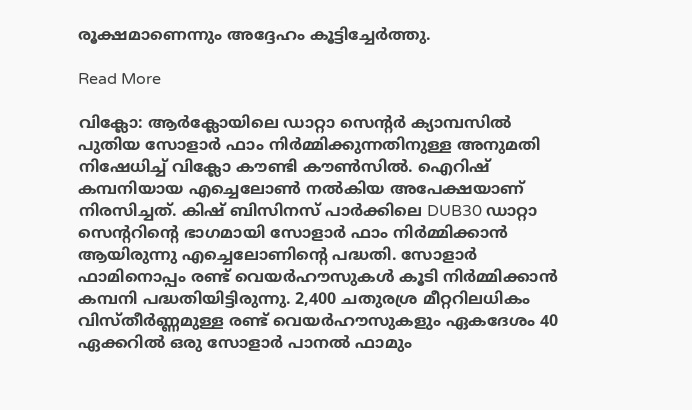രൂക്ഷമാണെന്നും അദ്ദേഹം കൂട്ടിച്ചേർത്തു.

Read More

വിക്ലോ: ആർക്ലോയിലെ ഡാറ്റാ സെന്റർ ക്യാമ്പസിൽ പുതിയ സോളാർ ഫാം നിർമ്മിക്കുന്നതിനുള്ള അനുമതി നിഷേധിച്ച് വിക്ലോ കൗണ്ടി കൗൺസിൽ. ഐറിഷ് കമ്പനിയായ എച്ചെലോൺ നൽകിയ അപേക്ഷയാണ് നിരസിച്ചത്. കിഷ് ബിസിനസ് പാർക്കിലെ DUB30 ഡാറ്റാ സെന്ററിന്റെ ഭാഗമായി സോളാർ ഫാം നിർമ്മിക്കാൻ ആയിരുന്നു എച്ചെലോണിന്റെ പദ്ധതി. സോളാർ ഫാമിനൊപ്പം രണ്ട് വെയർഹൗസുകൾ കൂടി നിർമ്മിക്കാൻ കമ്പനി പദ്ധതിയിട്ടിരുന്നു. 2,400 ചതുരശ്ര മീറ്ററിലധികം വിസ്തീർണ്ണമുള്ള രണ്ട് വെയർഹൗസുകളും ഏകദേശം 40 ഏക്കറിൽ ഒരു സോളാർ പാനൽ ഫാമും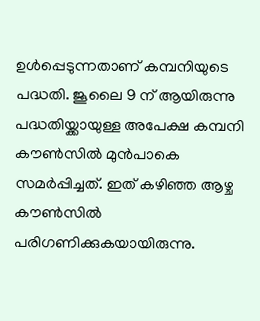ഉൾപ്പെടുന്നതാണ് കമ്പനിയുടെ പദ്ധതി. ജൂലൈ 9 ന് ആയിരുന്നു പദ്ധതിയ്ക്കായുള്ള അപേക്ഷ കമ്പനി കൗൺസിൽ മുൻപാകെ സമർപ്പിച്ചത്. ഇത് കഴിഞ്ഞ ആഴ്ച കൗൺസിൽ പരിഗണിക്കുകയായിരുന്നു.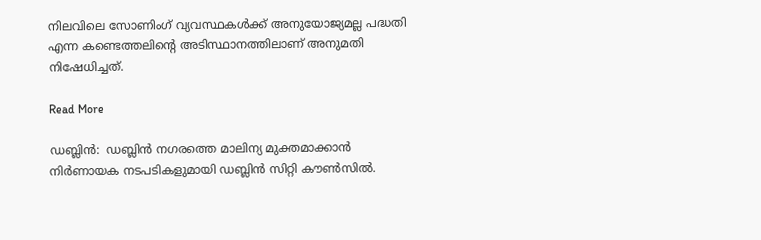നിലവിലെ സോണിംഗ് വ്യവസ്ഥകൾക്ക് അനുയോജ്യമല്ല പദ്ധതി എന്ന കണ്ടെത്തലിന്റെ അടിസ്ഥാനത്തിലാണ് അനുമതി നിഷേധിച്ചത്.

Read More

ഡബ്ലിൻ:  ഡബ്ലിൻ നഗരത്തെ മാലിന്യ മുക്തമാക്കാൻ നിർണായക നടപടികളുമായി ഡബ്ലിൻ സിറ്റി കൗൺസിൽ.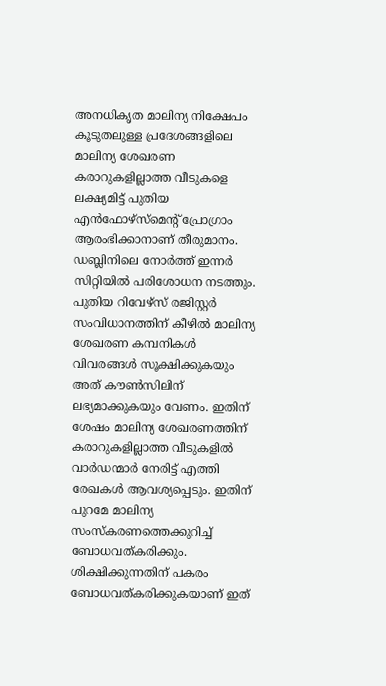അനധികൃത മാലിന്യ നിക്ഷേപം കൂടുതലുള്ള പ്രദേശങ്ങളിലെ മാലിന്യ ശേഖരണ കരാറുകളില്ലാത്ത വീടുകളെ ലക്ഷ്യമിട്ട് പുതിയ എൻഫോഴ്‌സ്‌മെന്റ് പ്രോഗ്രാം ആരംഭിക്കാനാണ് തീരുമാനം. ഡബ്ലിനിലെ നോർത്ത് ഇന്നർ സിറ്റിയിൽ പരിശോധന നടത്തും. പുതിയ റിവേഴ്‌സ് രജിസ്റ്റർ സംവിധാനത്തിന് കീഴിൽ മാലിന്യ ശേഖരണ കമ്പനികൾ വിവരങ്ങൾ സൂക്ഷിക്കുകയും അത് കൗൺസിലിന് ലഭ്യമാക്കുകയും വേണം. ഇതിന് ശേഷം മാലിന്യ ശേഖരണത്തിന് കരാറുകളില്ലാത്ത വീടുകളിൽ വാർഡന്മാർ നേരിട്ട് എത്തി രേഖകൾ ആവശ്യപ്പെടും. ഇതിന് പുറമേ മാലിന്യ സംസ്‌കരണത്തെക്കുറിച്ച് ബോധവത്കരിക്കും. ശിക്ഷിക്കുന്നതിന് പകരം ബോധവത്കരിക്കുകയാണ് ഇത്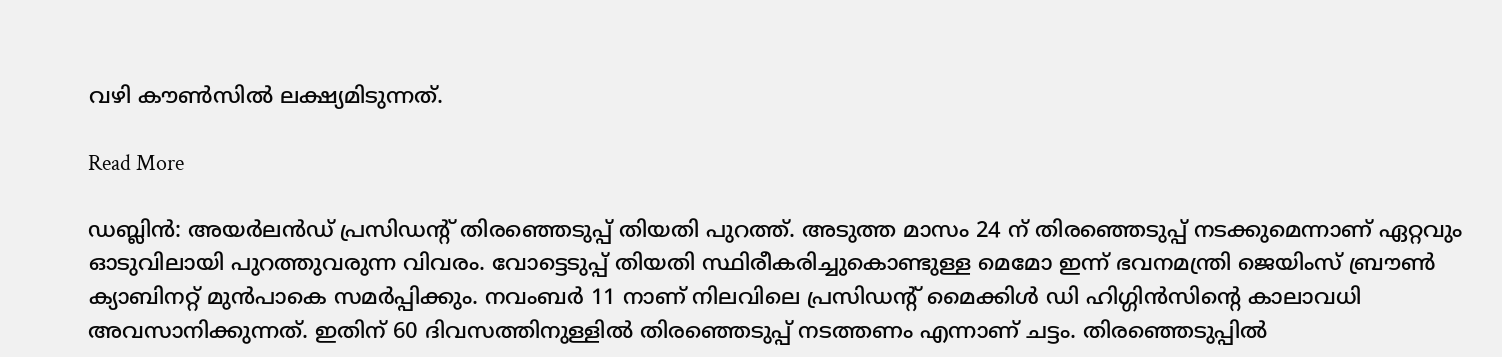വഴി കൗൺസിൽ ലക്ഷ്യമിടുന്നത്.

Read More

ഡബ്ലിൻ: അയർലൻഡ് പ്രസിഡന്റ് തിരഞ്ഞെടുപ്പ് തിയതി പുറത്ത്. അടുത്ത മാസം 24 ന് തിരഞ്ഞെടുപ്പ് നടക്കുമെന്നാണ് ഏറ്റവും ഓടുവിലായി പുറത്തുവരുന്ന വിവരം. വോട്ടെടുപ്പ് തിയതി സ്ഥിരീകരിച്ചുകൊണ്ടുള്ള മെമോ ഇന്ന് ഭവനമന്ത്രി ജെയിംസ് ബ്രൗൺ ക്യാബിനറ്റ് മുൻപാകെ സമർപ്പിക്കും. നവംബർ 11 നാണ് നിലവിലെ പ്രസിഡന്റ് മൈക്കിൾ ഡി ഹിഗ്ഗിൻസിന്റെ കാലാവധി അവസാനിക്കുന്നത്. ഇതിന് 60 ദിവസത്തിനുള്ളിൽ തിരഞ്ഞെടുപ്പ് നടത്തണം എന്നാണ് ചട്ടം. തിരഞ്ഞെടുപ്പിൽ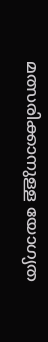മത്സരിക്കാനുള്ള യോഗ്യത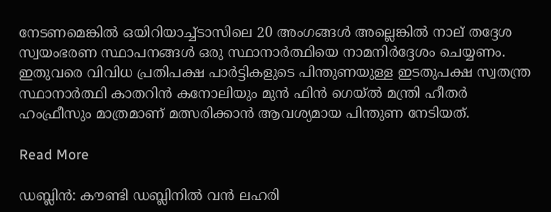നേടണമെങ്കിൽ ഒയിറിയാച്ച്ടാസിലെ 20 അംഗങ്ങൾ അല്ലെങ്കിൽ നാല് തദ്ദേശ സ്വയംഭരണ സ്ഥാപനങ്ങൾ ഒരു സ്ഥാനാർത്ഥിയെ നാമനിർദ്ദേശം ചെയ്യണം. ഇതുവരെ വിവിധ പ്രതിപക്ഷ പാർട്ടികളുടെ പിന്തുണയുള്ള ഇടതുപക്ഷ സ്വതന്ത്ര സ്ഥാനാർത്ഥി കാതറിൻ കനോലിയും മുൻ ഫിൻ ഗെയ്ൽ മന്ത്രി ഹീതർ ഹംഫ്രീസും മാത്രമാണ് മത്സരിക്കാൻ ആവശ്യമായ പിന്തുണ നേടിയത്.

Read More

ഡബ്ലിൻ: കൗണ്ടി ഡബ്ലിനിൽ വൻ ലഹരി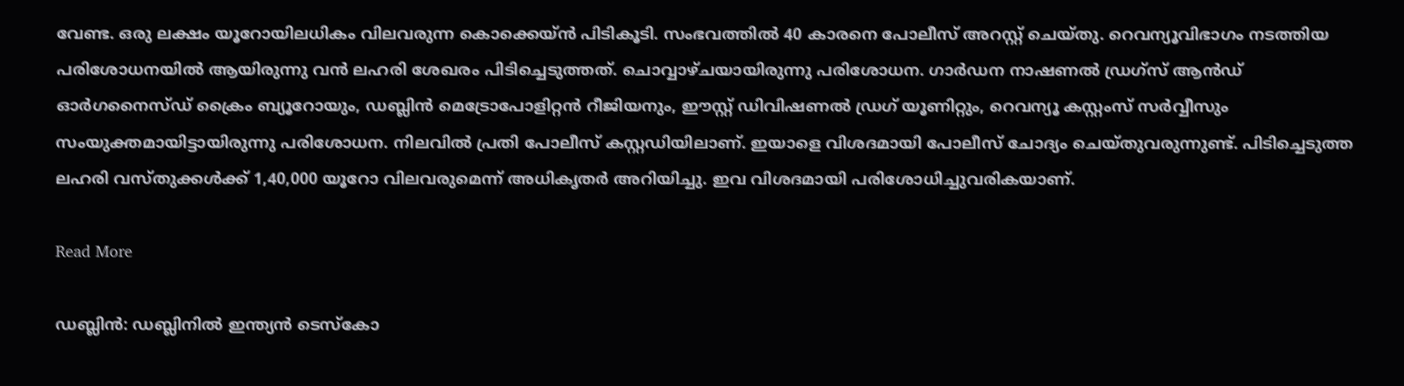വേണ്ട. ഒരു ലക്ഷം യൂറോയിലധികം വിലവരുന്ന കൊക്കെയ്ൻ പിടികൂടി. സംഭവത്തിൽ 40 കാരനെ പോലീസ് അറസ്റ്റ് ചെയ്തു. റെവന്യൂവിഭാഗം നടത്തിയ പരിശോധനയിൽ ആയിരുന്നു വൻ ലഹരി ശേഖരം പിടിച്ചെടുത്തത്. ചൊവ്വാഴ്ചയായിരുന്നു പരിശോധന. ഗാർഡന നാഷണൽ ഡ്രഗ്‌സ് ആൻഡ് ഓർഗനൈസ്ഡ് ക്രൈം ബ്യൂറോയും, ഡബ്ലിൻ മെട്രോപോളിറ്റൻ റീജിയനും, ഈസ്റ്റ് ഡിവിഷണൽ ഡ്രഗ് യൂണിറ്റും, റെവന്യൂ കസ്റ്റംസ് സർവ്വീസും സംയുക്തമായിട്ടായിരുന്നു പരിശോധന. നിലവിൽ പ്രതി പോലീസ് കസ്റ്റഡിയിലാണ്. ഇയാളെ വിശദമായി പോലീസ് ചോദ്യം ചെയ്തുവരുന്നുണ്ട്. പിടിച്ചെടുത്ത ലഹരി വസ്തുക്കൾക്ക് 1,40,000 യൂറോ വിലവരുമെന്ന് അധികൃതർ അറിയിച്ചു. ഇവ വിശദമായി പരിശോധിച്ചുവരികയാണ്.

Read More

ഡബ്ലിൻ: ഡബ്ലിനിൽ ഇന്ത്യൻ ടെസ്‌കോ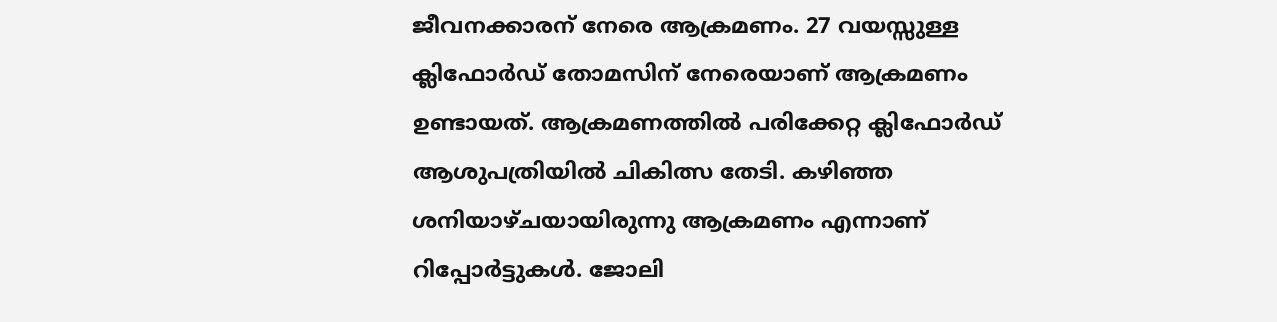ജീവനക്കാരന് നേരെ ആക്രമണം. 27 വയസ്സുള്ള ക്ലിഫോർഡ് തോമസിന് നേരെയാണ് ആക്രമണം ഉണ്ടായത്. ആക്രമണത്തിൽ പരിക്കേറ്റ ക്ലിഫോർഡ് ആശുപത്രിയിൽ ചികിത്സ തേടി. കഴിഞ്ഞ ശനിയാഴ്ചയായിരുന്നു ആക്രമണം എന്നാണ് റിപ്പോർട്ടുകൾ. ജോലി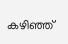കഴിഞ്ഞ്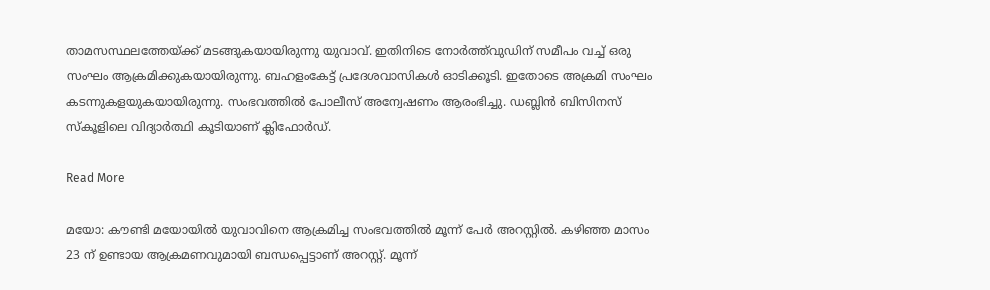താമസസ്ഥലത്തേയ്ക്ക് മടങ്ങുകയായിരുന്നു യുവാവ്. ഇതിനിടെ നോർത്ത്‌വുഡിന് സമീപം വച്ച് ഒരു സംഘം ആക്രമിക്കുകയായിരുന്നു. ബഹളംകേട്ട് പ്രദേശവാസികൾ ഓടിക്കൂടി. ഇതോടെ അക്രമി സംഘം കടന്നുകളയുകയായിരുന്നു. സംഭവത്തിൽ പോലീസ് അന്വേഷണം ആരംഭിച്ചു. ഡബ്ലിൻ ബിസിനസ് സ്‌കൂളിലെ വിദ്യാർത്ഥി കൂടിയാണ് ക്ലിഫോർഡ്.

Read More

മയോ: കൗണ്ടി മയോയിൽ യുവാവിനെ ആക്രമിച്ച സംഭവത്തിൽ മൂന്ന് പേർ അറസ്റ്റിൽ. കഴിഞ്ഞ മാസം 23 ന് ഉണ്ടായ ആക്രമണവുമായി ബന്ധപ്പെട്ടാണ് അറസ്റ്റ്. മൂന്ന്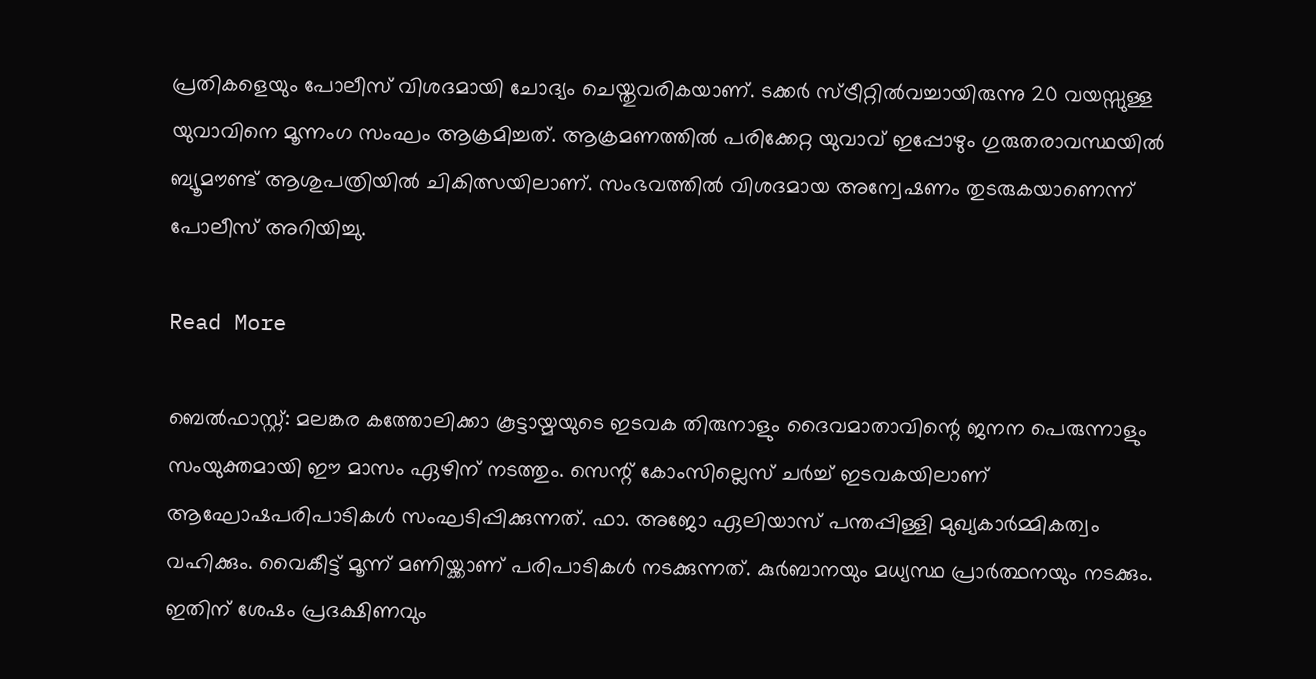പ്രതികളെയും പോലീസ് വിശദമായി ചോദ്യം ചെയ്തുവരികയാണ്. ടക്കർ സ്ട്രീറ്റിൽവച്ചായിരുന്നു 20 വയസ്സുള്ള യുവാവിനെ മൂന്നംഗ സംഘം ആക്രമിച്ചത്. ആക്രമണത്തിൽ പരിക്കേറ്റ യുവാവ് ഇപ്പോഴും ഗുരുതരാവസ്ഥയിൽ ബ്യൂമൗണ്ട് ആശുപത്രിയിൽ ചികിത്സയിലാണ്. സംഭവത്തിൽ വിശദമായ അന്വേഷണം തുടരുകയാണെന്ന് പോലീസ് അറിയിച്ചു.

Read More

ബെൽഫാസ്റ്റ്: മലങ്കര കത്തോലിക്കാ കൂട്ടായ്മയുടെ ഇടവക തിരുനാളും ദൈവമാതാവിന്റെ ജനന പെരുന്നാളും സംയുക്തമായി ഈ മാസം ഏഴിന് നടത്തും. സെന്റ് കോംസില്ലെസ് ചർച്ച് ഇടവകയിലാണ് ആഘോഷപരിപാടികൾ സംഘടിപ്പിക്കുന്നത്. ഫാ. അജോ ഏലിയാസ് പന്തപ്പിള്ളി മുഖ്യകാർമ്മികത്വം വഹിക്കും. വൈകീട്ട് മൂന്ന് മണിയ്ക്കാണ് പരിപാടികൾ നടക്കുന്നത്. കുർബാനയും മധ്യസ്ഥ പ്രാർത്ഥനയും നടക്കും. ഇതിന് ശേഷം പ്രദക്ഷിണവും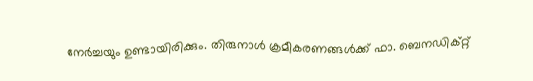നേർച്ചയും ഉണ്ടായിരിക്കും. തിരുനാൾ ക്രമീകരണങ്ങൾക്ക് ഫാ. ബെനഡിക്റ്റ്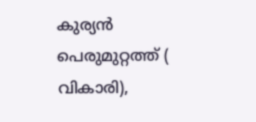കുര്യൻ പെരുമുറ്റത്ത് ( വികാരി),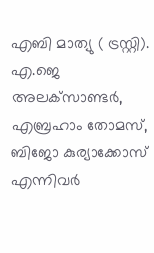എബി മാത്യു ( ട്രസ്റ്റി). എ.ജെ അലക്‌സാണ്ടർ, എബ്രഹാം തോമസ്, ബിജോ കുര്യാക്കോസ് എന്നിവർ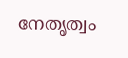നേതൃത്വം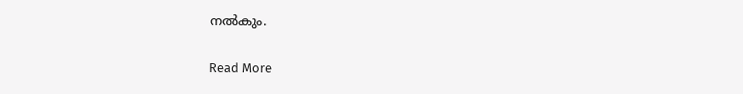നൽകും.

Read More